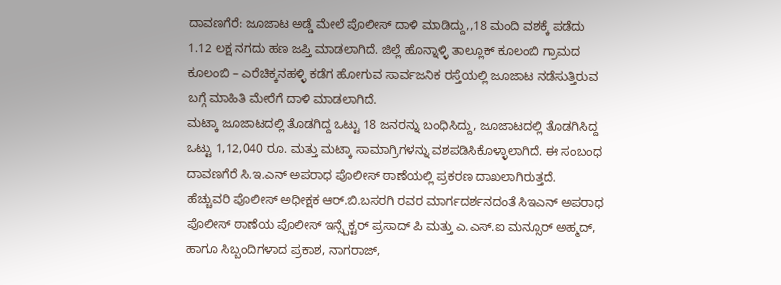ದಾವಣಗೆರೆ: ಜೂಜಾಟ ಅಡ್ಡೆ ಮೇಲೆ ಪೊಲೀಸ್ ದಾಳಿ ಮಾಡಿದ್ದು,,18 ಮಂದಿ ವಶಕ್ಕೆ ಪಡೆದು 1.12 ಲಕ್ಷ ನಗದು ಹಣ ಜಪ್ತಿ ಮಾಡಲಾಗಿದೆ. ಜಿಲ್ಲೆ ಹೊನ್ನಾಳ್ಳಿ ತಾಲ್ಲೂಕ್ ಕೂಲಂಬಿ ಗ್ರಾಮದ ಕೂಲಂಬಿ – ಎರೆಚಿಕ್ಕನಹಳ್ಳಿ ಕಡೆಗ ಹೋಗುವ ಸಾರ್ವಜನಿಕ ರಸ್ತೆಯಲ್ಲಿ ಜೂಜಾಟ ನಡೆಸುತ್ತಿರುವ ಬಗ್ಗೆ ಮಾಹಿತಿ ಮೇರೆಗೆ ದಾಳಿ ಮಾಡಲಾಗಿದೆ.
ಮಟ್ಕಾ ಜೂಜಾಟದಲ್ಲಿ ತೊಡಗಿದ್ದ ಒಟ್ಟು 18 ಜನರನ್ನು ಬಂಧಿಸಿದ್ದು, ಜೂಜಾಟದಲ್ಲಿ ತೊಡಗಿಸಿದ್ದ ಒಟ್ಟು 1,12,040 ರೂ. ಮತ್ತು ಮಟ್ಕಾ ಸಾಮಾಗ್ರಿಗಳನ್ನು ವಶಪಡಿಸಿಕೊಳ್ಳಾಲಾಗಿದೆ. ಈ ಸಂಬಂಧ ದಾವಣಗೆರೆ ಸಿ.ಇ.ಎನ್ ಅಪರಾಧ ಪೊಲೀಸ್ ಠಾಣೆಯಲ್ಲಿ ಪ್ರಕರಣ ದಾಖಲಾಗಿರುತ್ತದೆ.
ಹೆಚ್ಚುವರಿ ಪೊಲೀಸ್ ಅಧೀಕ್ಷಕ ಆರ್.ಬಿ.ಬಸರಗಿ ರವರ ಮಾರ್ಗದರ್ಶನದಂತೆ ಸಿಇಎನ್ ಅಪರಾಧ ಪೊಲೀಸ್ ಠಾಣೆಯ ಪೊಲೀಸ್ ಇನ್ಸ್ಪೆಕ್ಟರ್ ಪ್ರಸಾದ್ ಪಿ ಮತ್ತು ಎ.ಎಸ್.ಐ ಮನ್ಸೂರ್ ಅಹ್ಮದ್, ಹಾಗೂ ಸಿಬ್ಬಂದಿಗಳಾದ ಪ್ರಕಾಶ, ನಾಗರಾಜ್,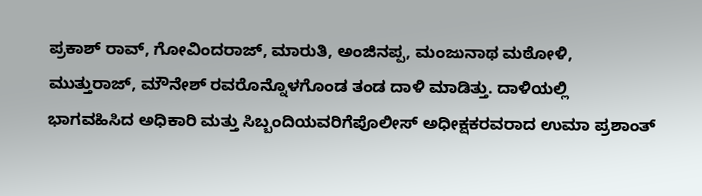ಪ್ರಕಾಶ್ ರಾವ್, ಗೋವಿಂದರಾಜ್, ಮಾರುತಿ, ಅಂಜಿನಪ್ಪ, ಮಂಜುನಾಥ ಮಠೋಳಿ, ಮುತ್ತುರಾಜ್, ಮೌನೇಶ್ ರವರೊನ್ನೊಳಗೊಂಡ ತಂಡ ದಾಳಿ ಮಾಡಿತ್ತು. ದಾಳಿಯಲ್ಲಿ ಭಾಗವಹಿಸಿದ ಅಧಿಕಾರಿ ಮತ್ತು ಸಿಬ್ಬಂದಿಯವರಿಗೆಪೊಲೀಸ್ ಅಧೀಕ್ಷಕರವರಾದ ಉಮಾ ಪ್ರಶಾಂತ್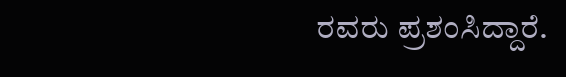ರವರು ಪ್ರಶಂಸಿದ್ದಾರೆ.